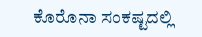ಕೊರೊನಾ ಸಂಕಷ್ಟದಲ್ಲಿ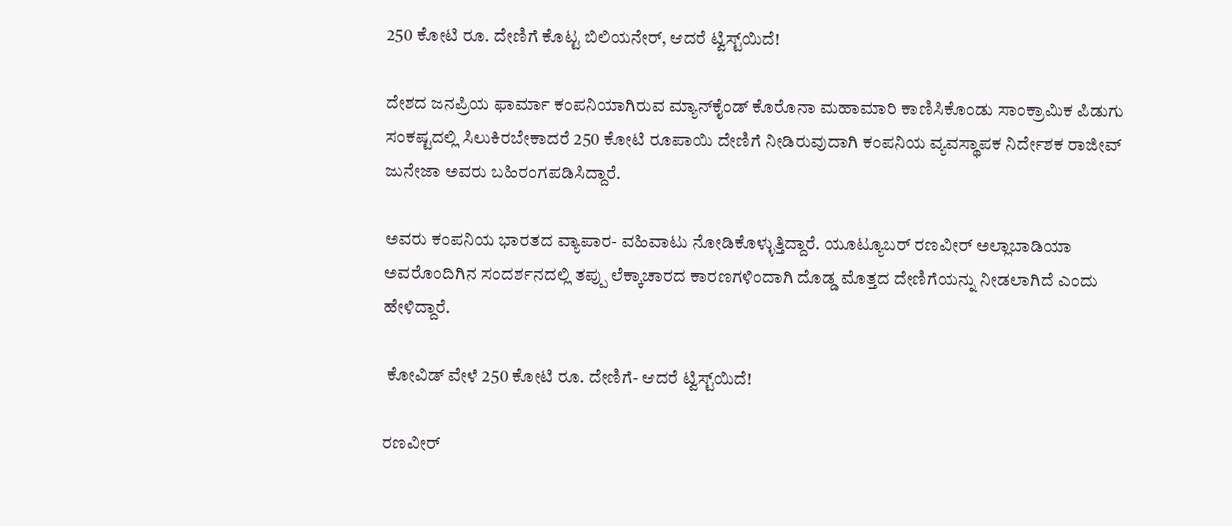250 ಕೋಟಿ ರೂ. ದೇಣಿಗೆ ಕೊಟ್ಟ ಬಿಲಿಯನೇರ್‌, ಆದರೆ ಟ್ವಿಸ್ಟ್‌ಯಿದೆ!

ದೇಶದ ಜನಪ್ರಿಯ ಫಾರ್ಮಾ ಕಂಪನಿಯಾಗಿರುವ ಮ್ಯಾನ್‌ಕೈಂಡ್‌ ಕೊರೊನಾ ಮಹಾಮಾರಿ ಕಾಣಿಸಿಕೊಂಡು ಸಾಂಕ್ರಾಮಿಕ ಪಿಡುಗು ಸಂಕಷ್ಟದಲ್ಲಿ ಸಿಲುಕಿರಬೇಕಾದರೆ 250 ಕೋಟಿ ರೂಪಾಯಿ ದೇಣಿಗೆ ನೀಡಿರುವುದಾಗಿ ಕಂಪನಿಯ ವ್ಯವಸ್ಥಾಪಕ ನಿರ್ದೇಶಕ ರಾಜೀವ್‌ ಜುನೇಜಾ ಅವರು ಬಹಿರಂಗಪಡಿಸಿದ್ದಾರೆ.

ಅವರು ಕಂಪನಿಯ ಭಾರತದ ವ್ಯಾಪಾರ- ವಹಿವಾಟು ನೋಡಿಕೊಳ್ಳುತ್ತಿದ್ದಾರೆ. ಯೂಟ್ಯೂಬರ್‌ ರಣವೀರ್‌ ಅಲ್ಲಾಬಾಡಿಯಾ ಅವರೊಂದಿಗಿನ ಸಂದರ್ಶನದಲ್ಲಿ ತಪ್ಪು ಲೆಕ್ಕಾಚಾರದ ಕಾರಣಗಳಿಂದಾಗಿ ದೊಡ್ಡ ಮೊತ್ತದ ದೇಣಿಗೆಯನ್ನು ನೀಡಲಾಗಿದೆ ಎಂದು ಹೇಳಿದ್ದಾರೆ.

 ಕೋವಿಡ್‌ ವೇಳೆ 250 ಕೋಟಿ ರೂ. ದೇಣಿಗೆ- ಆದರೆ ಟ್ವಿಸ್ಟ್‌ಯಿದೆ!

ರಣವೀರ್‌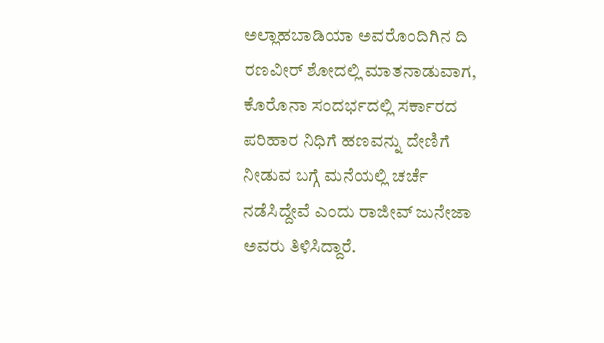ಅಲ್ಲಾಹಬಾಡಿಯಾ ಅವರೊಂದಿಗಿನ ದಿ ರಣವೀರ್‌ ಶೋದಲ್ಲಿ ಮಾತನಾಡುವಾಗ, ಕೊರೊನಾ ಸಂದರ್ಭದಲ್ಲಿ ಸರ್ಕಾರದ ಪರಿಹಾರ ನಿಧಿಗೆ ಹಣವನ್ನು ದೇಣಿಗೆ ನೀಡುವ ಬಗ್ಗೆ ಮನೆಯಲ್ಲಿ ಚರ್ಚೆ ನಡೆಸಿದ್ದೇವೆ ಎಂದು ರಾಜೀವ್‌ ಜುನೇಜಾ ಅವರು ತಿಳಿಸಿದ್ದಾರೆ.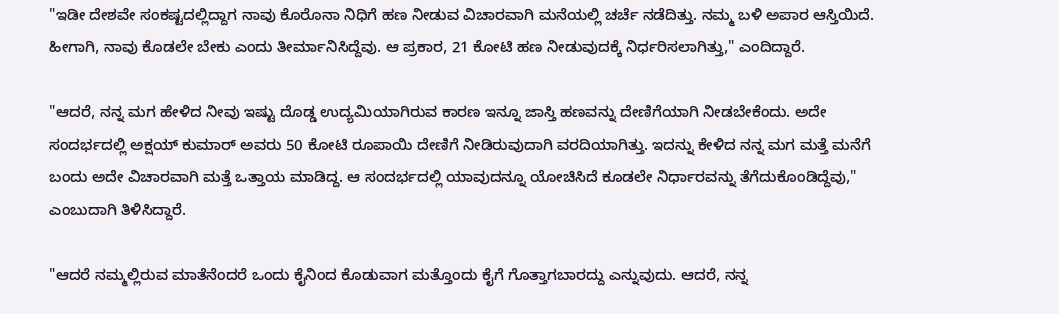"ಇಡೀ ದೇಶವೇ ಸಂಕಷ್ಟದಲ್ಲಿದ್ದಾಗ ನಾವು ಕೊರೊನಾ ನಿಧಿಗೆ ಹಣ ನೀಡುವ ವಿಚಾರವಾಗಿ ಮನೆಯಲ್ಲಿ ಚರ್ಚೆ ನಡೆದಿತ್ತು. ನಮ್ಮ ಬಳಿ ಅಪಾರ ಆಸ್ತಿಯಿದೆ. ಹೀಗಾಗಿ, ನಾವು ಕೊಡಲೇ ಬೇಕು ಎಂದು ತೀರ್ಮಾನಿಸಿದ್ದೆವು. ಆ ಪ್ರಕಾರ, 21 ಕೋಟಿ ಹಣ ನೀಡುವುದಕ್ಕೆ ನಿರ್ಧರಿಸಲಾಗಿತ್ತು," ಎಂದಿದ್ದಾರೆ.

"ಆದರೆ, ನನ್ನ ಮಗ ಹೇಳಿದ ನೀವು ಇಷ್ಟು ದೊಡ್ಡ ಉದ್ಯಮಿಯಾಗಿರುವ ಕಾರಣ ಇನ್ನೂ ಜಾಸ್ತಿ ಹಣವನ್ನು ದೇಣಿಗೆಯಾಗಿ ನೀಡಬೇಕೆಂದು. ಅದೇ ಸಂದರ್ಭದಲ್ಲಿ ಅಕ್ಷಯ್‌ ಕುಮಾರ್‌ ಅವರು 50 ಕೋಟಿ ರೂಪಾಯಿ ದೇಣಿಗೆ ನೀಡಿರುವುದಾಗಿ ವರದಿಯಾಗಿತ್ತು. ಇದನ್ನು ಕೇಳಿದ ನನ್ನ ಮಗ ಮತ್ತೆ ಮನೆಗೆ ಬಂದು ಅದೇ ವಿಚಾರವಾಗಿ ಮತ್ತೆ ಒತ್ತಾಯ ಮಾಡಿದ್ದ. ಆ ಸಂದರ್ಭದಲ್ಲಿ ಯಾವುದನ್ನೂ ಯೋಚಿಸಿದೆ ಕೂಡಲೇ ನಿರ್ಧಾರವನ್ನು ತೆಗೆದುಕೊಂಡಿದ್ದೆವು," ಎಂಬುದಾಗಿ ತಿಳಿಸಿದ್ದಾರೆ.

"ಆದರೆ ನಮ್ಮಲ್ಲಿರುವ ಮಾತೆನೆಂದರೆ ಒಂದು ಕೈನಿಂದ ಕೊಡುವಾಗ ಮತ್ತೊಂದು ಕೈಗೆ ಗೊತ್ತಾಗಬಾರದ್ದು ಎನ್ನುವುದು. ಆದರೆ, ನನ್ನ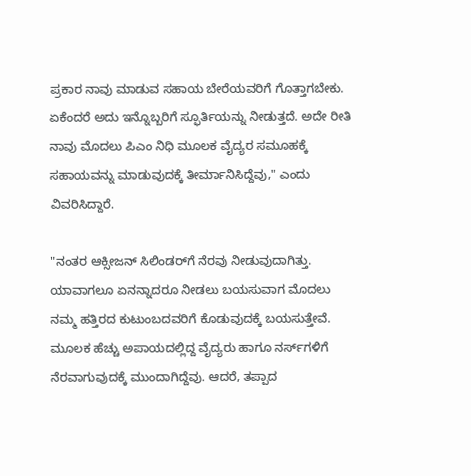ಪ್ರಕಾರ ನಾವು ಮಾಡುವ ಸಹಾಯ ಬೇರೆಯವರಿಗೆ ಗೊತ್ತಾಗಬೇಕು. ಏಕೆಂದರೆ ಅದು ಇನ್ನೊಬ್ಬರಿಗೆ ಸ್ಫೂರ್ತಿಯನ್ನು ನೀಡುತ್ತದೆ. ಅದೇ ರೀತಿ ನಾವು ಮೊದಲು ಪಿಎಂ ನಿಧಿ ಮೂಲಕ ವೈದ್ಯರ ಸಮೂಹಕ್ಕೆ ಸಹಾಯವನ್ನು ಮಾಡುವುದಕ್ಕೆ ತೀರ್ಮಾನಿಸಿದ್ದೆವು," ಎಂದು ವಿವರಿಸಿದ್ದಾರೆ.

"ನಂತರ ಆಕ್ಸೀಜನ್‌ ಸಿಲಿಂಡರ್‌ಗೆ ನೆರವು ನೀಡುವುದಾಗಿತ್ತು. ಯಾವಾಗಲೂ ಏನನ್ನಾದರೂ ನೀಡಲು ಬಯಸುವಾಗ ಮೊದಲು ನಮ್ಮ ಹತ್ತಿರದ ಕುಟುಂಬದವರಿಗೆ ಕೊಡುವುದಕ್ಕೆ ಬಯಸುತ್ತೇವೆ. ಮೂಲಕ ಹೆಚ್ಚು ಅಪಾಯದಲ್ಲಿದ್ದ ವೈದ್ಯರು ಹಾಗೂ ನರ್ಸ್‌ಗಳಿಗೆ ನೆರವಾಗುವುದಕ್ಕೆ ಮುಂದಾಗಿದ್ದೆವು. ಆದರೆ, ತಪ್ಪಾದ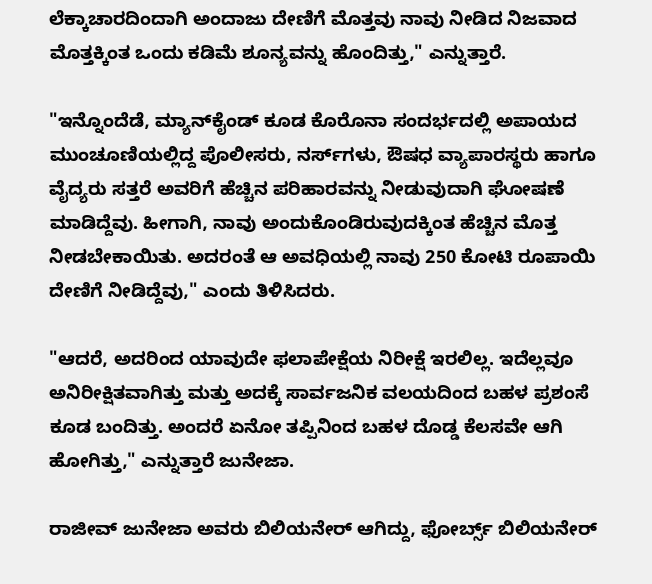ಲೆಕ್ಕಾಚಾರದಿಂದಾಗಿ ಅಂದಾಜು ದೇಣಿಗೆ ಮೊತ್ತವು ನಾವು ನೀಡಿದ ನಿಜವಾದ ಮೊತ್ತಕ್ಕಿಂತ ಒಂದು ಕಡಿಮೆ ಶೂನ್ಯವನ್ನು ಹೊಂದಿತ್ತು," ಎನ್ನುತ್ತಾರೆ.

"ಇನ್ನೊಂದೆಡೆ, ಮ್ಯಾನ್‌ಕೈಂಡ್‌ ಕೂಡ ಕೊರೊನಾ ಸಂದರ್ಭದಲ್ಲಿ ಅಪಾಯದ ಮುಂಚೂಣಿಯಲ್ಲಿದ್ದ ಪೊಲೀಸರು, ನರ್ಸ್‌ಗಳು, ಔಷಧ ವ್ಯಾಪಾರಸ್ಥರು ಹಾಗೂ ವೈದ್ಯರು ಸತ್ತರೆ ಅವರಿಗೆ ಹೆಚ್ಚಿನ ಪರಿಹಾರವನ್ನು ನೀಡುವುದಾಗಿ ಘೋಷಣೆ ಮಾಡಿದ್ದೆವು. ಹೀಗಾಗಿ, ನಾವು ಅಂದುಕೊಂಡಿರುವುದಕ್ಕಿಂತ ಹೆಚ್ಚಿನ ಮೊತ್ತ ನೀಡಬೇಕಾಯಿತು. ಅದರಂತೆ ಆ ಅವಧಿಯಲ್ಲಿ ನಾವು 250 ಕೋಟಿ ರೂಪಾಯಿ ದೇಣಿಗೆ ನೀಡಿದ್ದೆವು," ಎಂದು ತಿಳಿಸಿದರು.

"ಆದರೆ, ಅದರಿಂದ ಯಾವುದೇ ಫಲಾಪೇಕ್ಷೆಯ ನಿರೀಕ್ಷೆ ಇರಲಿಲ್ಲ. ಇದೆಲ್ಲವೂ ಅನಿರೀಕ್ಷಿತವಾಗಿತ್ತು ಮತ್ತು ಅದಕ್ಕೆ ಸಾರ್ವಜನಿಕ ವಲಯದಿಂದ ಬಹಳ ಪ್ರಶಂಸೆ ಕೂಡ ಬಂದಿತ್ತು. ಅಂದರೆ ಏನೋ ತಪ್ಪಿನಿಂದ ಬಹಳ ದೊಡ್ಡ ಕೆಲಸವೇ ಆಗಿ ಹೋಗಿತ್ತು," ಎನ್ನುತ್ತಾರೆ ಜುನೇಜಾ.

ರಾಜೀವ್‌ ಜುನೇಜಾ ಅವರು ಬಿಲಿಯನೇರ್‌ ಆಗಿದ್ದು, ಫೋರ್ಬ್ಸ್‌ ಬಿಲಿಯನೇರ್‌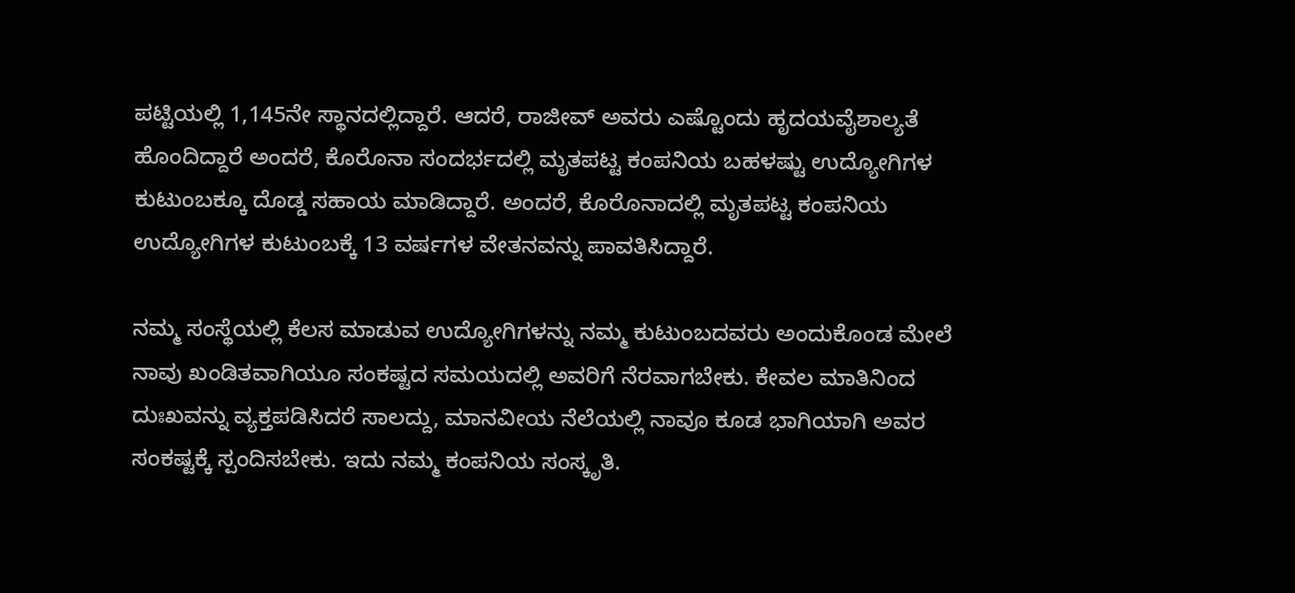ಪಟ್ಟಿಯಲ್ಲಿ 1,145ನೇ ಸ್ಥಾನದಲ್ಲಿದ್ದಾರೆ. ಆದರೆ, ರಾಜೀವ್‌ ಅವರು ಎಷ್ಟೊಂದು ಹೃದಯವೈಶಾಲ್ಯತೆ ಹೊಂದಿದ್ದಾರೆ ಅಂದರೆ, ಕೊರೊನಾ ಸಂದರ್ಭದಲ್ಲಿ ಮೃತಪಟ್ಟ ಕಂಪನಿಯ ಬಹಳಷ್ಟು ಉದ್ಯೋಗಿಗಳ ಕುಟುಂಬಕ್ಕೂ ದೊಡ್ಡ ಸಹಾಯ ಮಾಡಿದ್ದಾರೆ. ಅಂದರೆ, ಕೊರೊನಾದಲ್ಲಿ ಮೃತಪಟ್ಟ ಕಂಪನಿಯ ಉದ್ಯೋಗಿಗಳ ಕುಟುಂಬಕ್ಕೆ 13 ವರ್ಷಗಳ ವೇತನವನ್ನು ಪಾವತಿಸಿದ್ದಾರೆ.

ನಮ್ಮ ಸಂಸ್ಥೆಯಲ್ಲಿ ಕೆಲಸ ಮಾಡುವ ಉದ್ಯೋಗಿಗಳನ್ನು ನಮ್ಮ ಕುಟುಂಬದವರು ಅಂದುಕೊಂಡ ಮೇಲೆ ನಾವು ಖಂಡಿತವಾಗಿಯೂ ಸಂಕಷ್ಟದ ಸಮಯದಲ್ಲಿ ಅವರಿಗೆ ನೆರವಾಗಬೇಕು. ಕೇವಲ ಮಾತಿನಿಂದ ದುಃಖವನ್ನು ವ್ಯಕ್ತಪಡಿಸಿದರೆ ಸಾಲದ್ದು, ಮಾನವೀಯ ನೆಲೆಯಲ್ಲಿ ನಾವೂ ಕೂಡ ಭಾಗಿಯಾಗಿ ಅವರ ಸಂಕಷ್ಟಕ್ಕೆ ಸ್ಪಂದಿಸಬೇಕು. ಇದು ನಮ್ಮ ಕಂಪನಿಯ ಸಂಸ್ಕೃತಿ.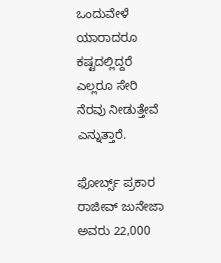ಒಂದುವೇಳೆ ಯಾರಾದರೂ ಕಷ್ಟದಲ್ಲಿದ್ದರೆ ಎಲ್ಲರೂ ಸೇರಿ ನೆರವು ನೀಡುತ್ತೇವೆ ಎನ್ನುತ್ತಾರೆ.

ಫೋರ್ಬ್ಸ್‌ ಪ್ರಕಾರ ರಾಜೀವ್‌ ಜುನೇಜಾ ಅವರು 22,000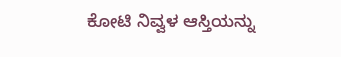ಕೋಟಿ ನಿವ್ವಳ ಆಸ್ತಿಯನ್ನು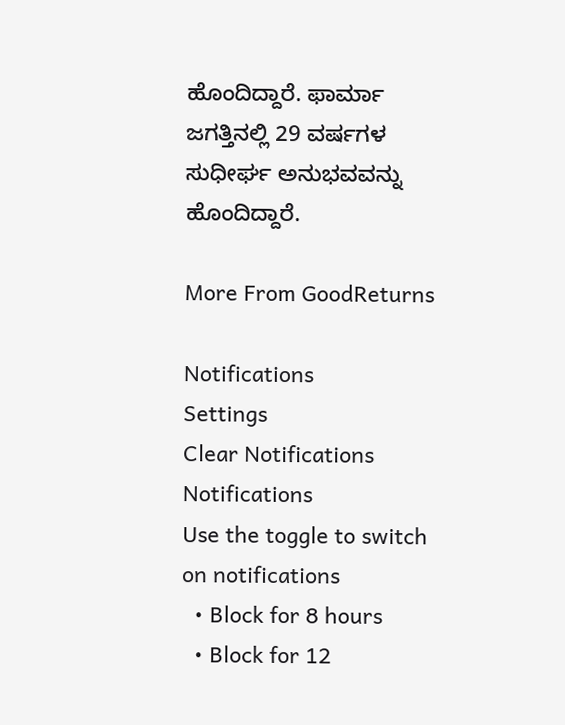ಹೊಂದಿದ್ದಾರೆ. ಫಾರ್ಮಾ ಜಗತ್ತಿನಲ್ಲಿ 29 ವರ್ಷಗಳ ಸುಧೀರ್ಘ ಅನುಭವವನ್ನು ಹೊಂದಿದ್ದಾರೆ.

More From GoodReturns

Notifications
Settings
Clear Notifications
Notifications
Use the toggle to switch on notifications
  • Block for 8 hours
  • Block for 12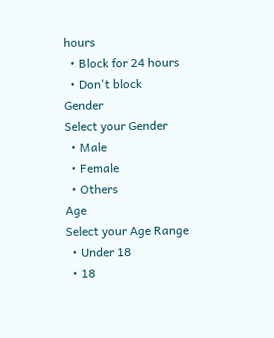hours
  • Block for 24 hours
  • Don't block
Gender
Select your Gender
  • Male
  • Female
  • Others
Age
Select your Age Range
  • Under 18
  • 18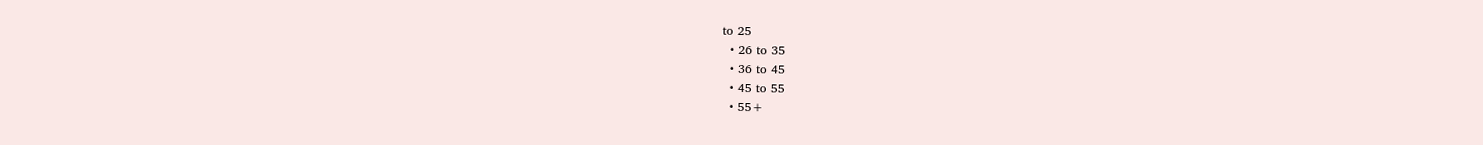to 25
  • 26 to 35
  • 36 to 45
  • 45 to 55
  • 55+